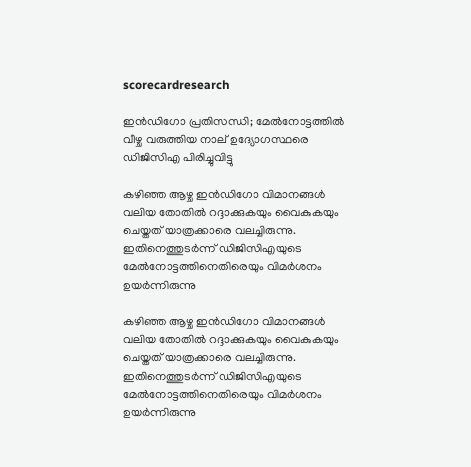scorecardresearch

ഇൻഡിഗോ പ്രതിസന്ധി; മേൽനോട്ടത്തിൽ വീഴ്ച വരുത്തിയ നാല് ഉദ്യോഗസ്ഥരെ ഡിജിസിഎ പിരിച്ചുവിട്ടു

കഴിഞ്ഞ ആഴ്ച ഇൻഡിഗോ വിമാനങ്ങൾ വലിയ തോതിൽ റദ്ദാക്കുകയും വൈകുകയും ചെയ്തത് യാത്രക്കാരെ വലച്ചിരുന്നു. ഇതിനെത്തുടർന്ന് ഡിജിസിഎയുടെ മേൽനോട്ടത്തിനെതിരെയും വിമർശനം ഉയർന്നിരുന്നു

കഴിഞ്ഞ ആഴ്ച ഇൻഡിഗോ വിമാനങ്ങൾ വലിയ തോതിൽ റദ്ദാക്കുകയും വൈകുകയും ചെയ്തത് യാത്രക്കാരെ വലച്ചിരുന്നു. ഇതിനെത്തുടർന്ന് ഡിജിസിഎയുടെ മേൽനോട്ടത്തിനെതിരെയും വിമർശനം ഉയർന്നിരുന്നു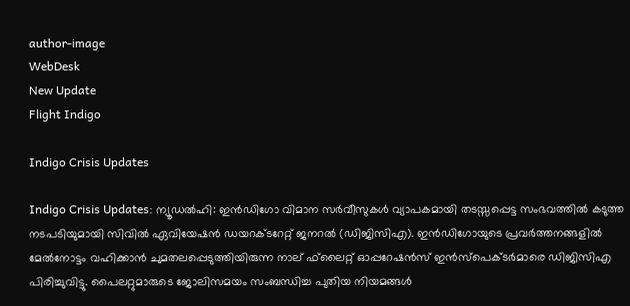author-image
WebDesk
New Update
Flight Indigo

Indigo Crisis Updates

Indigo Crisis Updates: ന്യൂഡൽഹി: ഇൻഡിഗോ വിമാന സർവീസുകൾ വ്യാപകമായി തടസ്സപ്പെട്ട സംഭവത്തിൽ കടുത്ത നടപടിയുമായി സിവിൽ ഏവിയേഷൻ ഡയറക്ടറേറ്റ് ജനറൽ (ഡിജിസിഎ). ഇൻഡിഗോയുടെ പ്രവർത്തനങ്ങളിൽ മേൽനോട്ടം വഹിക്കാൻ ചുമതലപ്പെടുത്തിയിരുന്ന നാല് ഫ്‌ലൈറ്റ് ഓപ്പറേഷൻസ് ഇൻസ്‌പെക്ടർമാരെ ഡിജിസിഎ പിരിച്ചുവിട്ടു. പൈലറ്റുമാരുടെ ജോലിസമയം സംബന്ധിച്ച പുതിയ നിയമങ്ങൾ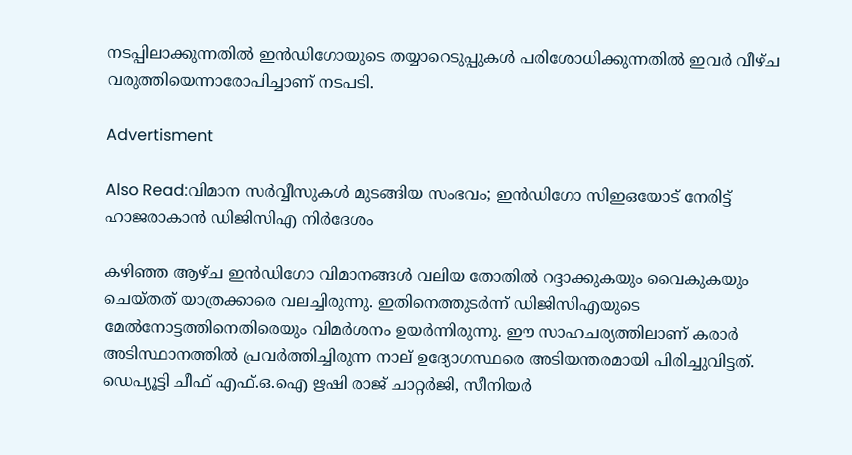നടപ്പിലാക്കുന്നതിൽ ഇൻഡിഗോയുടെ തയ്യാറെടുപ്പുകൾ പരിശോധിക്കുന്നതിൽ ഇവർ വീഴ്ച വരുത്തിയെന്നാരോപിച്ചാണ് നടപടി.

Advertisment

Also Read:വിമാന സർവ്വീസുകൾ മുടങ്ങിയ സംഭവം; ഇൻഡിഗോ സിഇഒയോട് നേരിട്ട് ഹാജരാകാൻ ഡിജിസിഎ നിർദേശം

കഴിഞ്ഞ ആഴ്ച ഇൻഡിഗോ വിമാനങ്ങൾ വലിയ തോതിൽ റദ്ദാക്കുകയും വൈകുകയും ചെയ്തത് യാത്രക്കാരെ വലച്ചിരുന്നു. ഇതിനെത്തുടർന്ന് ഡിജിസിഎയുടെ മേൽനോട്ടത്തിനെതിരെയും വിമർശനം ഉയർന്നിരുന്നു. ഈ സാഹചര്യത്തിലാണ് കരാർ അടിസ്ഥാനത്തിൽ പ്രവർത്തിച്ചിരുന്ന നാല് ഉദ്യോഗസ്ഥരെ അടിയന്തരമായി പിരിച്ചുവിട്ടത്. ഡെപ്യൂട്ടി ചീഫ് എഫ്.ഒ.ഐ ഋഷി രാജ് ചാറ്റർജി, സീനിയർ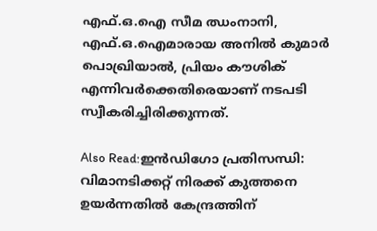എഫ്.ഒ.ഐ സീമ ഝംനാനി, എഫ്.ഒ.ഐമാരായ അനിൽ കുമാർ പൊഖ്രിയാൽ, പ്രിയം കൗശിക് എന്നിവർക്കെതിരെയാണ് നടപടി സ്വീകരിച്ചിരിക്കുന്നത്.

Also Read:ഇൻഡിഗോ പ്രതിസന്ധി: വിമാനടിക്കറ്റ് നിരക്ക് കുത്തനെ ഉയർന്നതിൽ കേന്ദ്രത്തിന്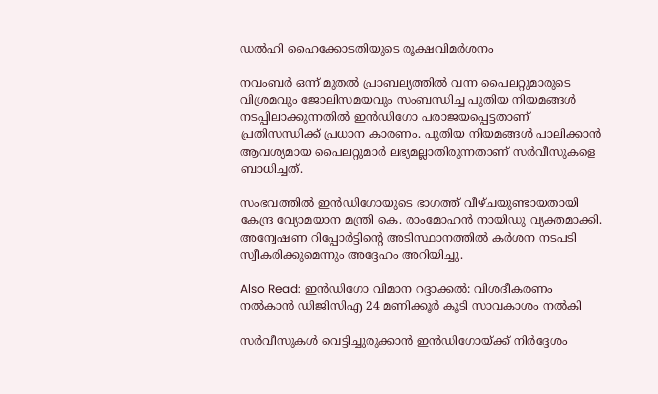ഡൽഹി ഹൈക്കോടതിയുടെ രൂക്ഷവിമർശനം

നവംബർ ഒന്ന് മുതൽ പ്രാബല്യത്തിൽ വന്ന പൈലറ്റുമാരുടെ വിശ്രമവും ജോലിസമയവും സംബന്ധിച്ച പുതിയ നിയമങ്ങൾ നടപ്പിലാക്കുന്നതിൽ ഇൻഡിഗോ പരാജയപ്പെട്ടതാണ് പ്രതിസന്ധിക്ക് പ്രധാന കാരണം. പുതിയ നിയമങ്ങൾ പാലിക്കാൻ ആവശ്യമായ പൈലറ്റുമാർ ലഭ്യമല്ലാതിരുന്നതാണ് സർവീസുകളെ ബാധിച്ചത്.

സംഭവത്തിൽ ഇൻഡിഗോയുടെ ഭാഗത്ത് വീഴ്ചയുണ്ടായതായി കേന്ദ്ര വ്യോമയാന മന്ത്രി കെ. രാംമോഹൻ നായിഡു വ്യക്തമാക്കി. അന്വേഷണ റിപ്പോർട്ടിന്റെ അടിസ്ഥാനത്തിൽ കർശന നടപടി സ്വീകരിക്കുമെന്നും അദ്ദേഹം അറിയിച്ചു.

Also Read: ഇൻഡിഗോ വിമാന റദ്ദാക്കൽ: വിശദീകരണം നൽകാൻ ഡിജിസിഎ 24 മണിക്കൂർ കൂടി സാവകാശം നൽകി

സർവീസുകൾ വെട്ടിച്ചുരുക്കാൻ ഇൻഡിഗോയ്ക്ക് നിർദ്ദേശം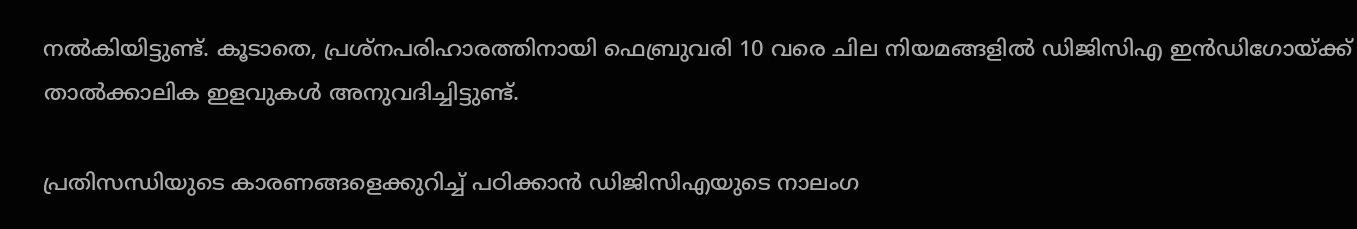നൽകിയിട്ടുണ്ട്. കൂടാതെ, പ്രശ്‌നപരിഹാരത്തിനായി ഫെബ്രുവരി 10 വരെ ചില നിയമങ്ങളിൽ ഡിജിസിഎ ഇൻഡിഗോയ്ക്ക് താൽക്കാലിക ഇളവുകൾ അനുവദിച്ചിട്ടുണ്ട്.

പ്രതിസന്ധിയുടെ കാരണങ്ങളെക്കുറിച്ച് പഠിക്കാൻ ഡിജിസിഎയുടെ നാലംഗ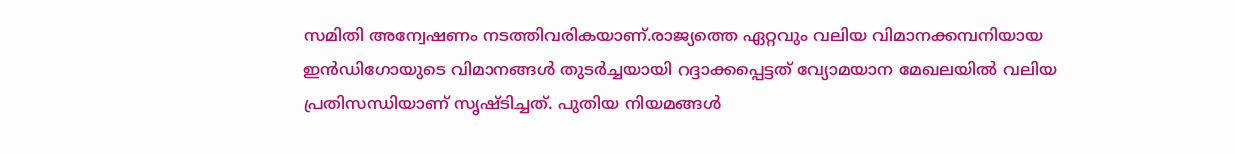സമിതി അന്വേഷണം നടത്തിവരികയാണ്.രാജ്യത്തെ ഏറ്റവും വലിയ വിമാനക്കമ്പനിയായ ഇൻഡിഗോയുടെ വിമാനങ്ങൾ തുടർച്ചയായി റദ്ദാക്കപ്പെട്ടത് വ്യോമയാന മേഖലയിൽ വലിയ പ്രതിസന്ധിയാണ് സൃഷ്ടിച്ചത്. പുതിയ നിയമങ്ങൾ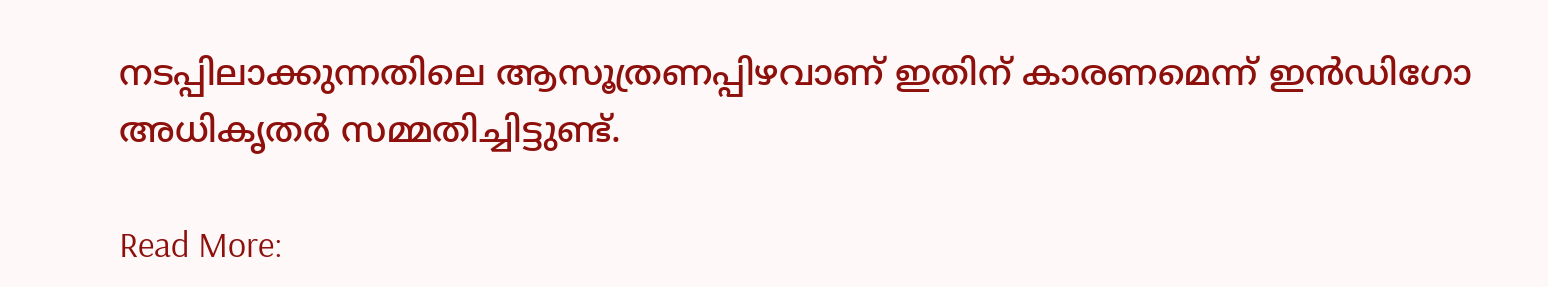നടപ്പിലാക്കുന്നതിലെ ആസൂത്രണപ്പിഴവാണ് ഇതിന് കാരണമെന്ന് ഇൻഡിഗോ അധികൃതർ സമ്മതിച്ചിട്ടുണ്ട്.

Read More: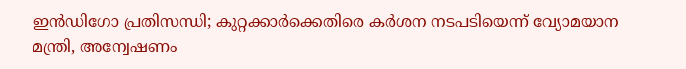ഇൻഡിഗോ പ്രതിസന്ധി; കുറ്റക്കാർക്കെതിരെ കർശന നടപടിയെന്ന് വ്യോമയാന മന്ത്രി, അന്വേഷണം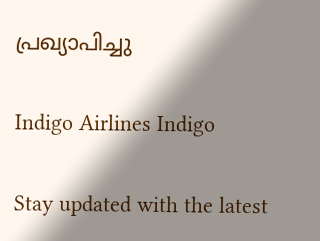പ്രഖ്യാപിച്ചു

Indigo Airlines Indigo

Stay updated with the latest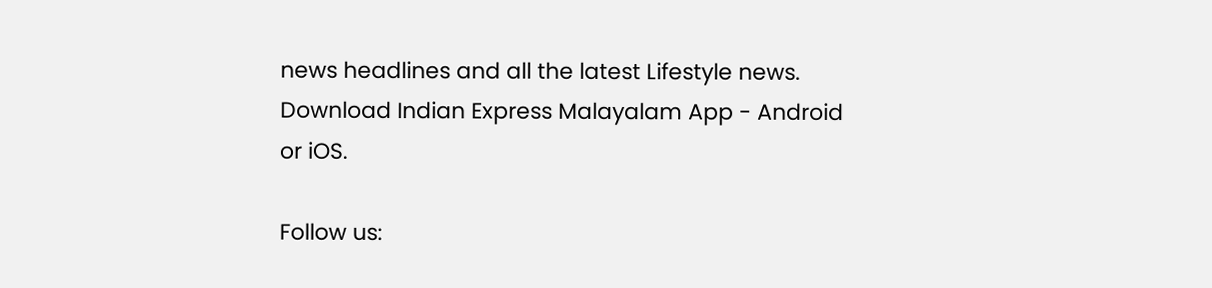news headlines and all the latest Lifestyle news. Download Indian Express Malayalam App - Android or iOS.

Follow us: